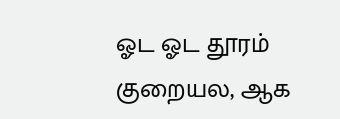ஓட ஓட தூரம் குறையல, ஆக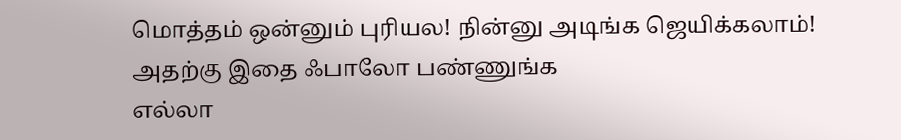மொத்தம் ஒன்னும் புரியல! நின்னு அடிங்க ஜெயிக்கலாம்! அதற்கு இதை ஃபாலோ பண்ணுங்க
எல்லா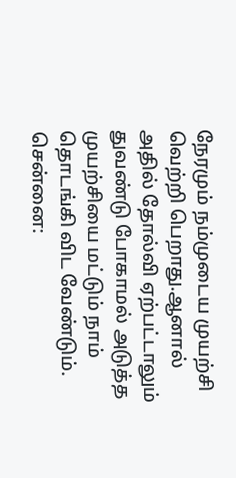நேரமும் நம்முடைய முயற்சி வெற்றி பெறாது.ஆனால் அதில் தோல்வி ஏற்பட்டாலும் துவண்டு போகாமல் அடுத்த முயற்சியை மட்டும் நாம் தொடங்கி விட வேண்டும்.
சென்னை: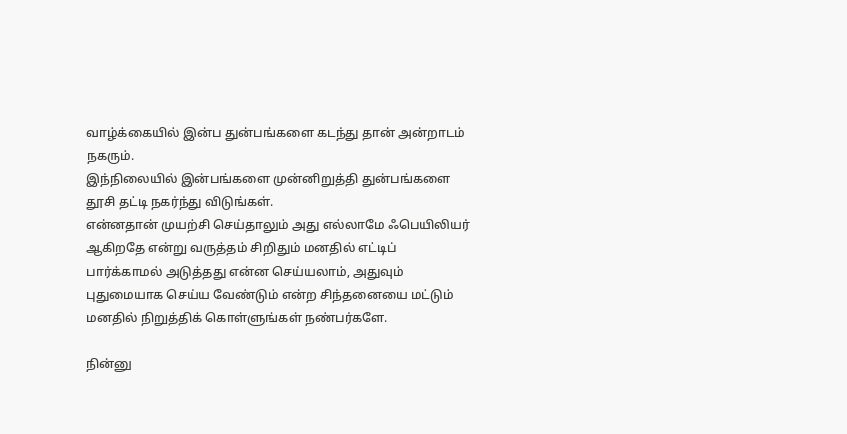வாழ்க்கையில் இன்ப துன்பங்களை கடந்து தான் அன்றாடம் நகரும்.
இந்நிலையில் இன்பங்களை முன்னிறுத்தி துன்பங்களை தூசி தட்டி நகர்ந்து விடுங்கள்.
என்னதான் முயற்சி செய்தாலும் அது எல்லாமே ஃபெயிலியர் ஆகிறதே என்று வருத்தம் சிறிதும் மனதில் எட்டிப் பார்க்காமல் அடுத்தது என்ன செய்யலாம், அதுவும் புதுமையாக செய்ய வேண்டும் என்ற சிந்தனையை மட்டும் மனதில் நிறுத்திக் கொள்ளுங்கள் நண்பர்களே.

நின்னு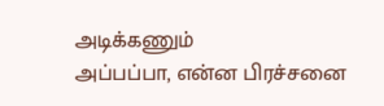அடிக்கணும்
அப்பப்பா, என்ன பிரச்சனை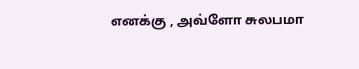எனக்கு , அவ்ளோ சுலபமா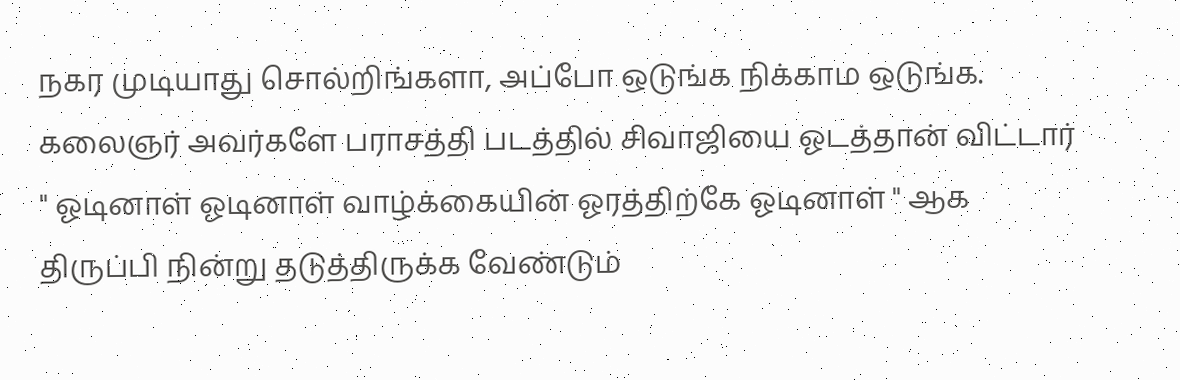நகர முடியாது சொல்றிங்களா, அப்போ ஒடுங்க நிக்காம ஒடுங்க. கலைஞர் அவர்களே பராசத்தி படத்தில் சிவாஜியை ஓடத்தான் விட்டார் " ஓடினாள் ஓடினாள் வாழ்க்கையின் ஓரத்திற்கே ஓடினாள் " ஆக திருப்பி நின்று தடுத்திருக்க வேண்டும்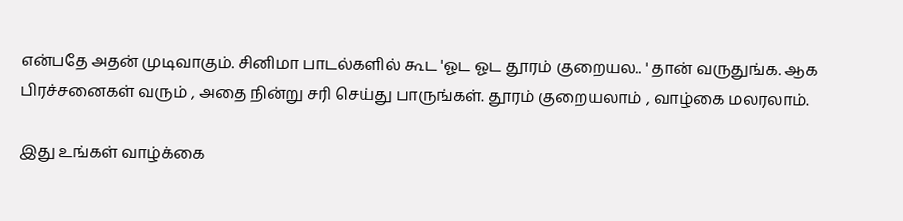என்பதே அதன் முடிவாகும். சினிமா பாடல்களில் கூட 'ஓட ஓட தூரம் குறையல.. ' தான் வருதுங்க. ஆக பிரச்சனைகள் வரும் , அதை நின்று சரி செய்து பாருங்கள். தூரம் குறையலாம் , வாழ்கை மலரலாம்.

இது உங்கள் வாழ்க்கை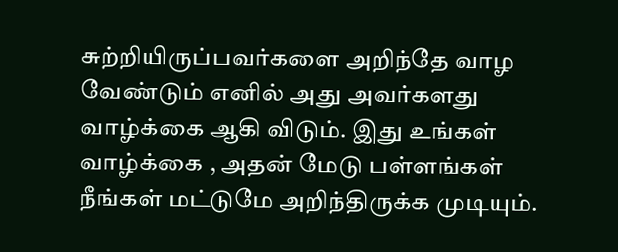சுற்றியிருப்பவர்களை அறிந்தே வாழ வேண்டும் எனில் அது அவர்களது வாழ்க்கை ஆகி விடும். இது உங்கள் வாழ்க்கை , அதன் மேடு பள்ளங்கள் நீங்கள் மட்டுமே அறிந்திருக்க முடியும்.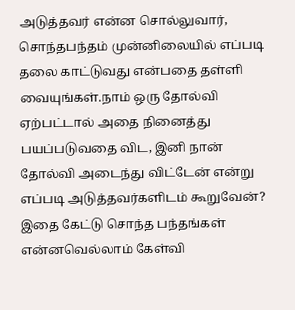அடுத்தவர் என்ன சொல்லுவார், சொந்தபந்தம் முன்னிலையில் எப்படி தலை காட்டுவது என்பதை தள்ளி வையுங்கள்.நாம் ஒரு தோல்வி ஏற்பட்டால் அதை நினைத்து பயப்படுவதை விட, இனி நான் தோல்வி அடைந்து விட்டேன் என்று எப்படி அடுத்தவர்களிடம் கூறுவேன்? இதை கேட்டு சொந்த பந்தங்கள் என்னவெல்லாம் கேள்வி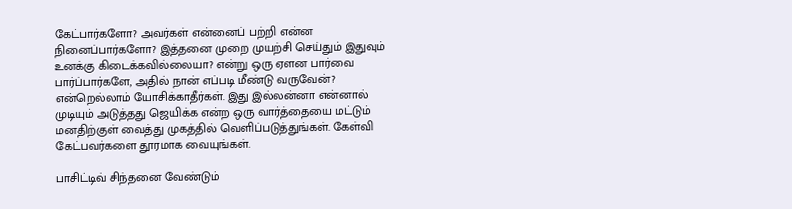கேட்பார்களோ? அவர்கள் என்னைப் பற்றி என்ன நினைப்பார்களோ? இத்தனை முறை முயற்சி செய்தும் இதுவும் உனக்கு கிடைக்கவில்லையா? என்று ஒரு ஏளன பார்வை பார்ப்பார்களே, அதில் நான் எப்படி மீண்டு வருவேன்? என்றெல்லாம் யோசிக்காதீர்கள். இது இல்லன்னா என்னால் முடியும் அடுத்தது ஜெயிக்க என்ற ஒரு வார்த்தையை மட்டும் மனதிற்குள் வைத்து முகத்தில் வெளிப்படுத்துங்கள். கேள்வி கேட்பவர்களை தூரமாக வையுங்கள்.

பாசிட்டிவ் சிந்தனை வேண்டும்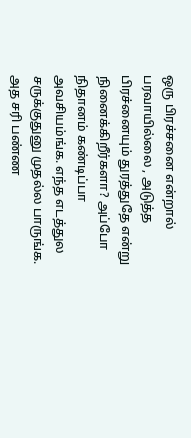ஒரு பிரச்சனை என்றால் பரவாயில்லை , அடுத்த பிரச்னையும் துரத்துதே என்று நினைக்கிறீர்களா? அப்போ நிதானம் கண்டிப்பா அவசியம்ங்க. எந்த எடத்துல சருக்குதுனு முதல்ல பாருங்க. அத சரி பண்ண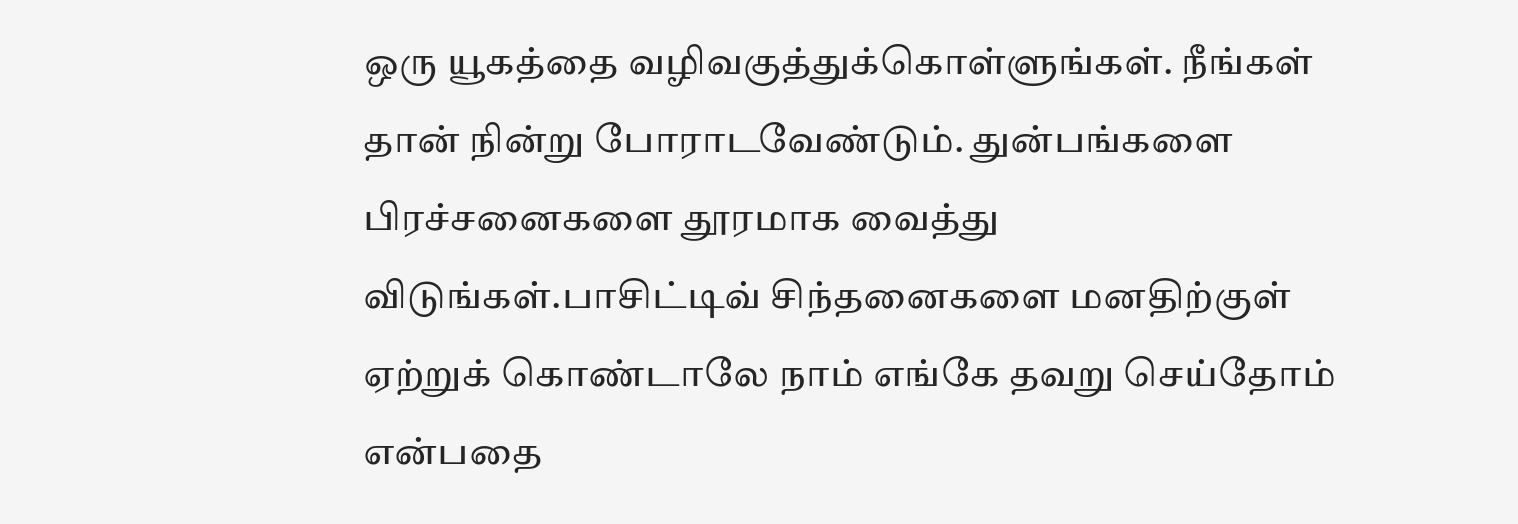ஒரு யூகத்தை வழிவகுத்துக்கொள்ளுங்கள். நீங்கள் தான் நின்று போராடவேண்டும். துன்பங்களை பிரச்சனைகளை தூரமாக வைத்து விடுங்கள்.பாசிட்டிவ் சிந்தனைகளை மனதிற்குள் ஏற்றுக் கொண்டாலே நாம் எங்கே தவறு செய்தோம் என்பதை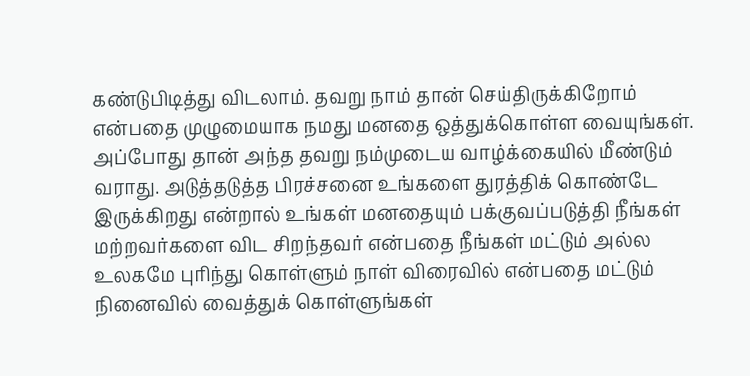கண்டுபிடித்து விடலாம். தவறு நாம் தான் செய்திருக்கிறோம் என்பதை முழுமையாக நமது மனதை ஒத்துக்கொள்ள வையுங்கள். அப்போது தான் அந்த தவறு நம்முடைய வாழ்க்கையில் மீண்டும் வராது. அடுத்தடுத்த பிரச்சனை உங்களை துரத்திக் கொண்டே இருக்கிறது என்றால் உங்கள் மனதையும் பக்குவப்படுத்தி நீங்கள் மற்றவர்களை விட சிறந்தவர் என்பதை நீங்கள் மட்டும் அல்ல உலகமே புரிந்து கொள்ளும் நாள் விரைவில் என்பதை மட்டும் நினைவில் வைத்துக் கொள்ளுங்கள்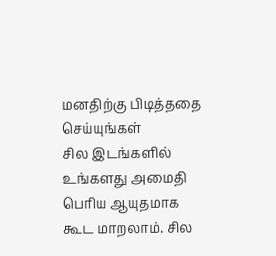மனதிற்கு பிடித்ததை செய்யுங்கள்
சில இடங்களில் உங்களது அமைதி பெரிய ஆயுதமாக கூட மாறலாம். சில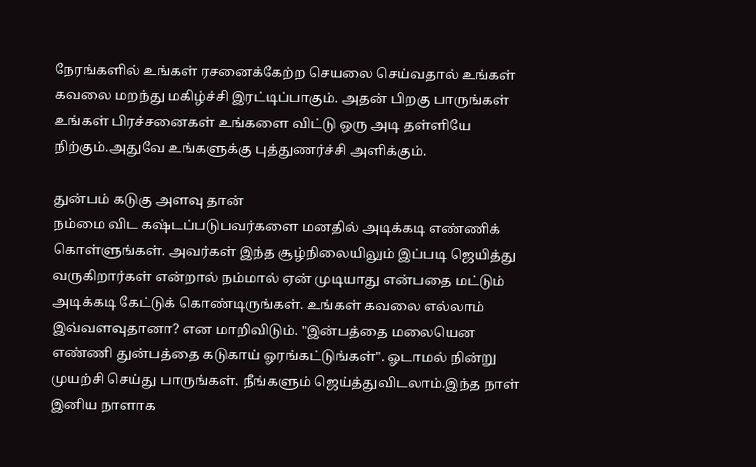நேரங்களில் உங்கள் ரசனைக்கேற்ற செயலை செய்வதால் உங்கள் கவலை மறந்து மகிழ்ச்சி இரட்டிப்பாகும். அதன் பிறகு பாருங்கள் உங்கள் பிரச்சனைகள் உங்களை விட்டு ஒரு அடி தள்ளியே நிற்கும்.அதுவே உங்களுக்கு புத்துணர்ச்சி அளிக்கும்.

துன்பம் கடுகு அளவு தான்
நம்மை விட கஷ்டப்படுபவர்களை மனதில் அடிக்கடி எண்ணிக் கொள்ளுங்கள். அவர்கள் இந்த சூழ்நிலையிலும் இப்படி ஜெயித்து வருகிறார்கள் என்றால் நம்மால் ஏன் முடியாது என்பதை மட்டும் அடிக்கடி கேட்டுக் கொண்டிருங்கள். உங்கள் கவலை எல்லாம் இவ்வளவுதானா? என மாறிவிடும். "இன்பத்தை மலையென எண்ணி துன்பத்தை கடுகாய் ஓரங்கட்டுங்கள்". ஓடாமல் நின்று முயற்சி செய்து பாருங்கள். நீங்களும் ஜெய்த்துவிடலாம்.இந்த நாள் இனிய நாளாக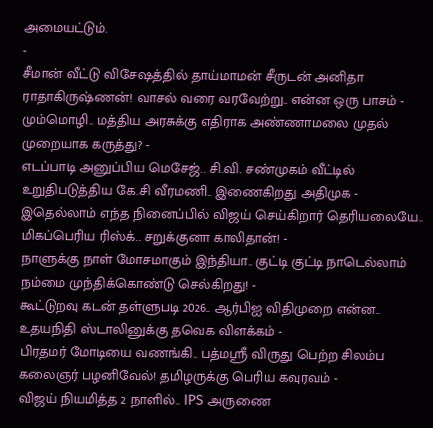அமையட்டும்.
-
சீமான் வீட்டு விசேஷத்தில் தாய்மாமன் சீருடன் அனிதா ராதாகிருஷ்ணன்! வாசல் வரை வரவேற்று.. என்ன ஒரு பாசம் -
மும்மொழி.. மத்திய அரசுக்கு எதிராக அண்ணாமலை முதல் முறையாக கருத்து? -
எடப்பாடி அனுப்பிய மெசேஜ்.. சி.வி. சண்முகம் வீட்டில் உறுதிபடுத்திய கே.சி வீரமணி.. இணைகிறது அதிமுக -
இதெல்லாம் எந்த நினைப்பில் விஜய் செய்கிறார் தெரியலையே.. மிகப்பெரிய ரிஸ்க்.. சறுக்குனா காலிதான்! -
நாளுக்கு நாள் மோசமாகும் இந்தியா.. குட்டி குட்டி நாடெல்லாம் நம்மை முந்திக்கொண்டு செல்கிறது! -
கூட்டுறவு கடன் தள்ளுபடி 2026.. ஆர்பிஐ விதிமுறை என்ன.. உதயநிதி ஸ்டாலினுக்கு தவெக விளக்கம் -
பிரதமர் மோடியை வணங்கி.. பத்மஸ்ரீ விருது பெற்ற சிலம்ப கலைஞர் பழனிவேல்! தமிழருக்கு பெரிய கவுரவம் -
விஜய் நியமித்த 2 நாளில்.. IPS அருணை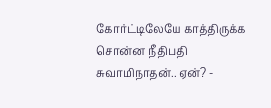கோர்ட்டிலேயே காத்திருக்க சொன்ன நீதிபதி சுவாமிநாதன்.. ஏன்? -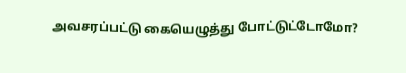அவசரப்பட்டு கையெழுத்து போட்டுட்டோமோ?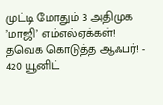முட்டி மோதும் 3 அதிமுக ’மாஜி’ எம்எல்ஏக்கள்! தவெக கொடுத்த ஆஃபர்! -
420 யூனிட்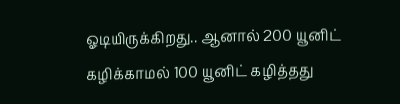ஓடியிருக்கிறது.. ஆனால் 200 யூனிட் கழிக்காமல் 100 யூனிட் கழித்தது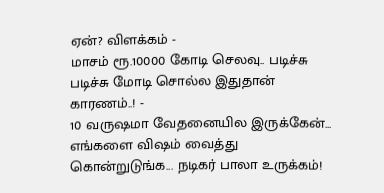ஏன்? விளக்கம் -
மாசம் ரூ.10000 கோடி செலவு.. படிச்சு படிச்சு மோடி சொல்ல இதுதான் காரணம்..! -
10 வருஷமா வேதனையில இருக்கேன்... எங்களை விஷம் வைத்து கொன்றுடுங்க... நடிகர் பாலா உருக்கம்!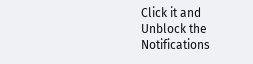Click it and Unblock the Notifications